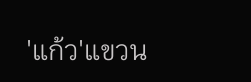'แก้ว'แขวน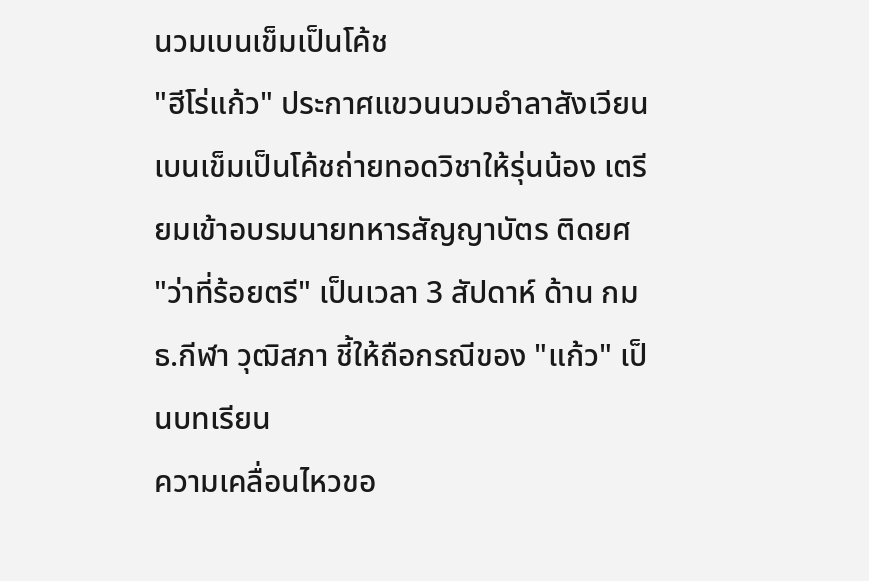นวมเบนเข็มเป็นโค้ช
"ฮีโร่แก้ว" ประกาศแขวนนวมอำลาสังเวียน เบนเข็มเป็นโค้ชถ่ายทอดวิชาให้รุ่นน้อง เตรียมเข้าอบรมนายทหารสัญญาบัตร ติดยศ "ว่าที่ร้อยตรี" เป็นเวลา 3 สัปดาห์ ด้าน กมธ.กีฬา วุฒิสภา ชี้ให้ถือกรณีของ "แก้ว" เป็นบทเรียน
ความเคลื่อนไหวขอ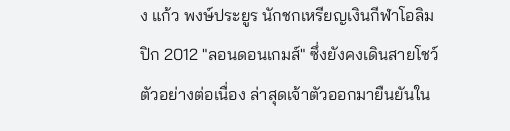ง แก้ว พงษ์ประยูร นักชกเหรียญเงินกีฬาโอลิมปิก 2012 "ลอนดอนเกมส์" ซึ่งยังคงเดินสายโชว์ตัวอย่างต่อเนื่อง ล่าสุดเจ้าตัวออกมายืนยันใน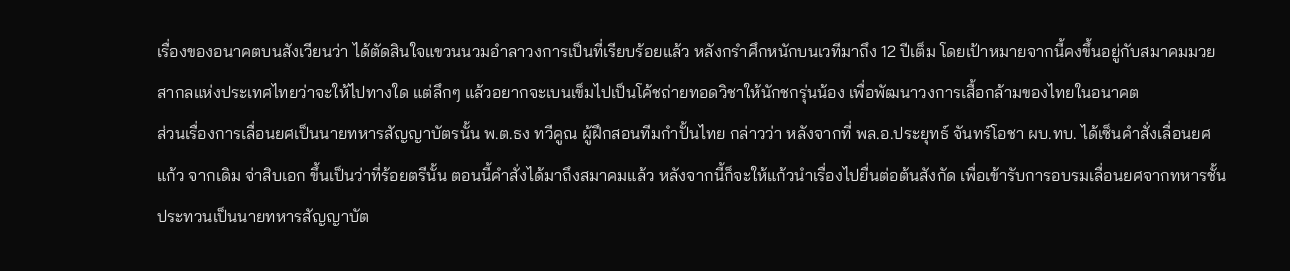เรื่องของอนาคตบนสังเวียนว่า ได้ตัดสินใจแขวนนวมอำลาวงการเป็นที่เรียบร้อยแล้ว หลังกรำศึกหนักบนเวทีมาถึง 12 ปีเต็ม โดยเป้าหมายจากนี้คงขึ้นอยู่กับสมาคมมวยสากลแห่งประเทศไทยว่าจะให้ไปทางใด แต่ลึกๆ แล้วอยากจะเบนเข็มไปเป็นโค้ชถ่ายทอดวิชาให้นักชกรุ่นน้อง เพื่อพัฒนาวงการเสื้อกล้ามของไทยในอนาคต
ส่วนเรื่องการเลื่อนยศเป็นนายทหารสัญญาบัตรนั้น พ.ต.ธง ทวีคูณ ผู้ฝึกสอนทีมกำปั้นไทย กล่าวว่า หลังจากที่ พล.อ.ประยุทธ์ จันทร์โอชา ผบ.ทบ. ได้เซ็นคำสั่งเลื่อนยศแก้ว จากเดิม จ่าสิบเอก ขึ้นเป็นว่าที่ร้อยตรีนั้น ตอนนี้คำสั่งได้มาถึงสมาคมแล้ว หลังจากนี้ก็จะให้แก้วนำเรื่องไปยื่นต่อต้นสังกัด เพื่อเข้ารับการอบรมเลื่อนยศจากทหารชั้นประทวนเป็นนายทหารสัญญาบัต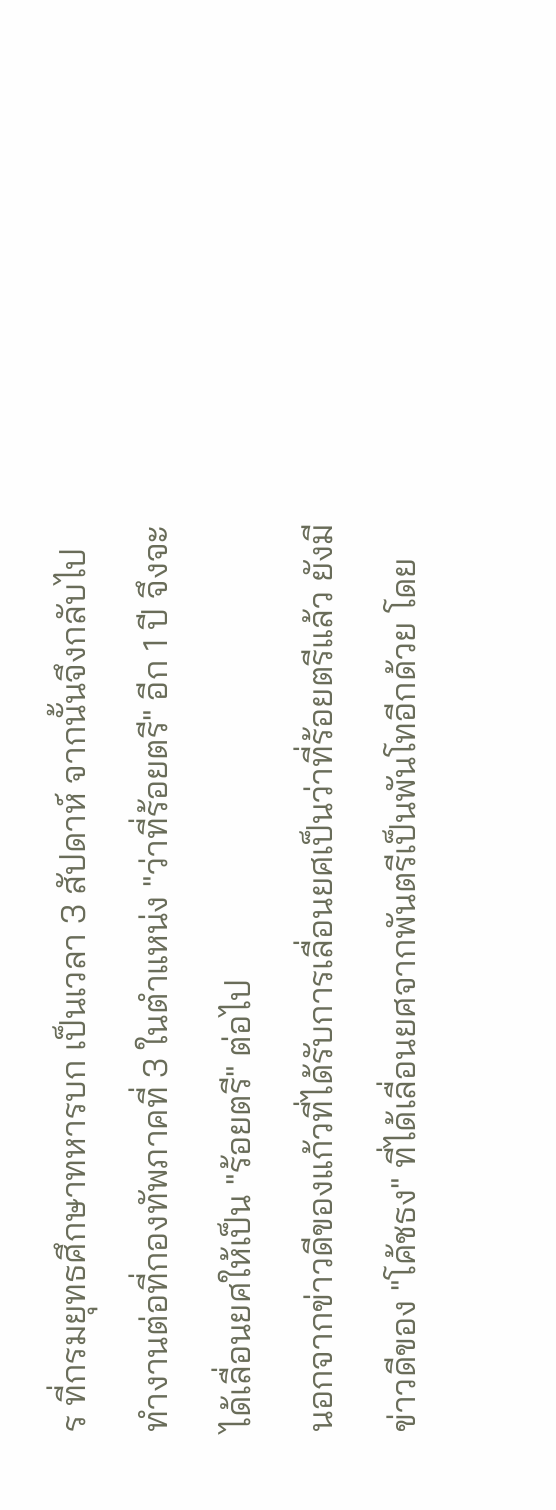ร ที่กรมยุทธศึกษาทหารบก เป็นเวลา 3 สัปดาห์ จากนั้นจึงกลับไปทำงานต่อที่กองทัพภาคที่ 3 ในตำแหน่ง "ว่าที่ร้อยตรี" อีก 1 ปี จึงจะได้เลื่อนยศให้เป็น "ร้อยตรี" ต่อไป
นอกจากข่าวดีของแก้วที่ได้รับการเลื่อนยศเป็นว่าที่ร้อยตรีแล้ว ยังมีข่าวดีของ "โค้ชธง" ที่ได้เลื่อนยศจากพันตรีเป็นพันโทอีกด้วย โดย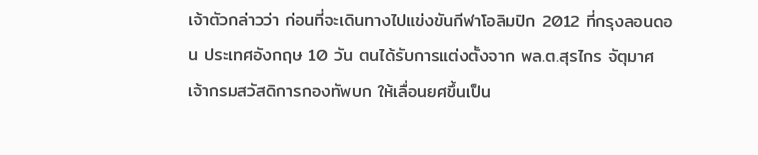เจ้าตัวกล่าวว่า ก่อนที่จะเดินทางไปแข่งขันกีฬาโอลิมปิก 2012 ที่กรุงลอนดอน ประเทศอังกฤษ 10 วัน ตนได้รับการแต่งตั้งจาก พล.ต.สุรไกร จัตุมาศ เจ้ากรมสวัสดิการกองทัพบก ให้เลื่อนยศขึ้นเป็น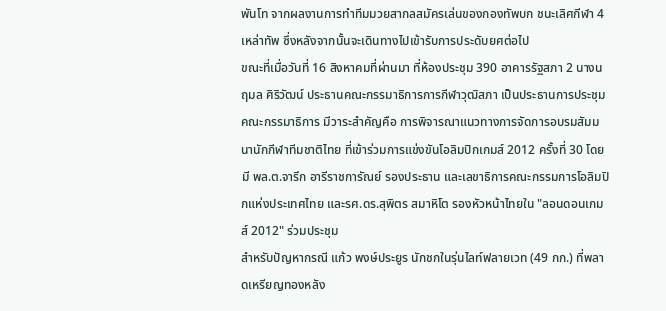พันโท จากผลงานการทำทีมมวยสากลสมัครเล่นของกองทัพบก ชนะเลิศกีฬา 4 เหล่าทัพ ซึ่งหลังจากนั้นจะเดินทางไปเข้ารับการประดับยศต่อไป
ขณะที่เมื่อวันที่ 16 สิงหาคมที่ผ่านมา ที่ห้องประชุม 390 อาคารรัฐสภา 2 นางนฤมล ศิริวัฒน์ ประธานคณะกรรมาธิการการกีฬาวุฒิสภา เป็นประธานการประชุมคณะกรรมาธิการ มีวาระสำคัญคือ การพิจารณาแนวทางการจัดการอบรมสัมมนานักกีฬาทีมชาติไทย ที่เข้าร่วมการแข่งขันโอลิมปิกเกมส์ 2012 ครั้งที่ 30 โดยมี พล.ต.จารึก อารีราชการัณย์ รองประธาน และเลขาธิการคณะกรรมการโอลิมปิกแห่งประเทศไทย และรศ.ดร.สุพิตร สมาหิโต รองหัวหน้าไทยใน "ลอนดอนเกมส์ 2012" ร่วมประชุม
สำหรับปัญหากรณี แก้ว พงษ์ประยูร นักชกในรุ่นไลท์ฟลายเวท (49 กก.) ที่พลาดเหรียญทองหลัง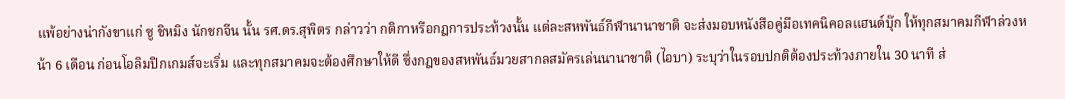แพ้อย่างน่ากังขาแก่ ซู ชิหมิง นักชกจีน นั้น รศ.ดร.สุพิตร กล่าวว่า กติกาหรือกฎการประท้วงนั้น แต่ละสหพันธ์กีฬานานาชาติ จะส่งมอบหนังสือคู่มือเทคนิคอลแฮนด์บุ๊ก ให้ทุกสมาคมกีฬาล่วงหน้า 6 เดือน ก่อนโอลิมปิกเกมส์จะเริ่ม และทุกสมาคมจะต้องศึกษาให้ดี ซึ่งกฎของสหพันธ์มวยสากลสมัครเล่นนานาชาติ (ไอบา) ระบุว่าในรอบปกติต้องประท้วงภายใน 30 นาที ส่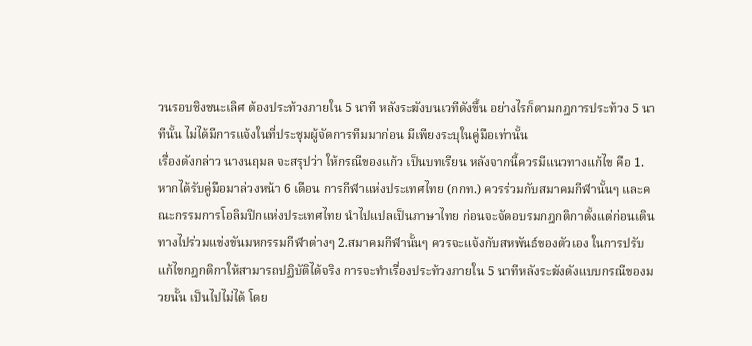วนรอบชิงชนะเลิศ ต้องประท้วงภายใน 5 นาที หลังระฆังบนเวทีดังขึ้น อย่างไรก็ตามกฎการประท้วง 5 นาทีนั้น ไม่ได้มีการแจ้งในที่ประชุมผู้จัดการทีมมาก่อน มีเพียงระบุในคู่มือเท่านั้น
เรื่องดังกล่าว นางนฤมล จะสรุปว่า ให้กรณีของแก้ว เป็นบทเรียน หลังจากนี้ควรมีแนวทางแก้ไข คือ 1.หากได้รับคู่มือมาล่วงหน้า 6 เดือน การกีฬาแห่งประเทศไทย (กกท.) ควรร่วมกับสมาคมกีฬานั้นๆ และคณะกรรมการโอลิมปิกแห่งประเทศไทย นำไปแปลเป็นภาษาไทย ก่อนจะจัดอบรมกฎกติกาตั้งแต่ก่อนเดินทางไปร่วมแข่งขันมหกรรมกีฬาต่างๆ 2.สมาคมกีฬานั้นๆ ควรจะแจ้งกับสหพันธ์ของตัวเอง ในการปรับแก้ไขกฎกติกาให้สามารถปฏิบัติได้จริง การจะทำเรื่องประท้วงภายใน 5 นาทีหลังระฆังดังแบบกรณีของมวยนั้น เป็นไปไม่ได้ โดย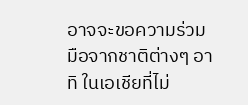อาจจะขอความร่วมมือจากชาติต่างๆ อาทิ ในเอเชียที่ไม่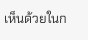เห็นด้วยในก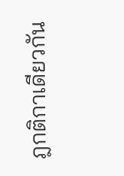ฎกติกาเดียวกัน